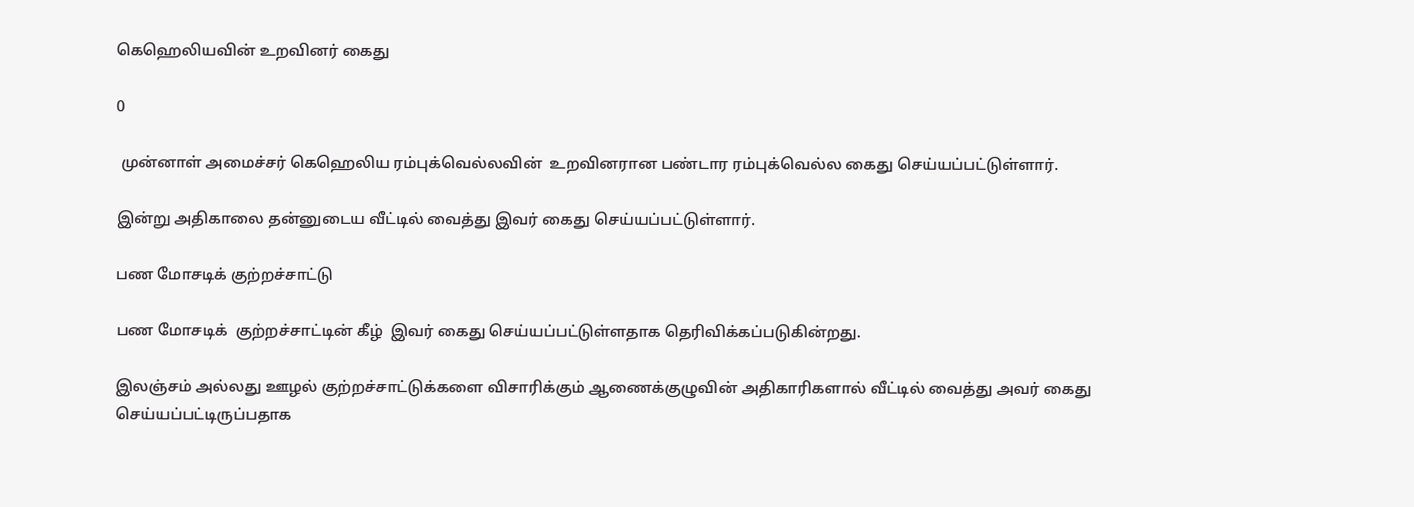கெஹெலியவின் உறவினர் கைது

0

 முன்னாள் அமைச்சர் கெஹெலிய ரம்புக்வெல்லவின்  உறவினரான பண்டார ரம்புக்வெல்ல கைது செய்யப்பட்டுள்ளார்.

இன்று அதிகாலை தன்னுடைய வீட்டில் வைத்து இவர் கைது செய்யப்பட்டுள்ளார்.

பண மோசடிக் குற்றச்சாட்டு

பண மோசடிக்  குற்றச்சாட்டின் கீழ்  இவர் கைது செய்யப்பட்டுள்ளதாக தெரிவிக்கப்படுகின்றது.

இலஞ்சம் அல்லது ஊழல் குற்றச்சாட்டுக்களை விசாரிக்கும் ஆணைக்குழுவின் அதிகாரிகளால் வீட்டில் வைத்து அவர் கைது செய்யப்பட்டிருப்பதாக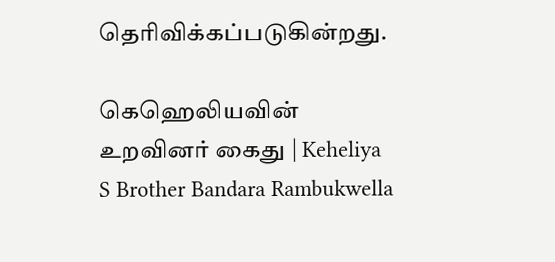தெரிவிக்கப்படுகின்றது.

கெஹெலியவின் உறவினர் கைது | Keheliya S Brother Bandara Rambukwella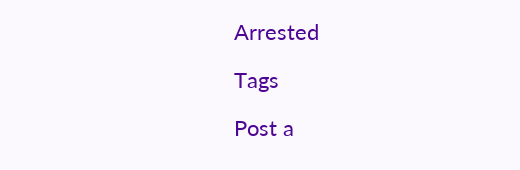Arrested

Tags

Post a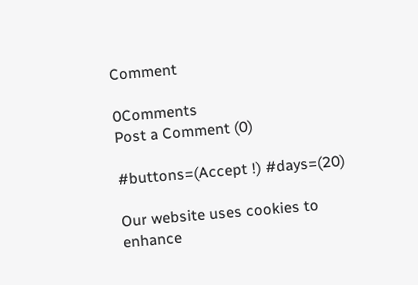Comment

0Comments
Post a Comment (0)

#buttons=(Accept !) #days=(20)

Our website uses cookies to enhance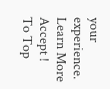your experience. Learn More
Accept !
To Top